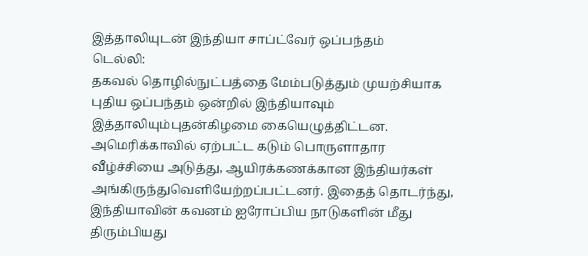இத்தாலியுடன் இந்தியா சாப்ட்வேர் ஒப்பந்தம்
டெல்லி:
தகவல் தொழில்நுட்பத்தை மேம்படுத்தும் முயற்சியாக புதிய ஒப்பந்தம் ஒன்றில் இந்தியாவும் இத்தாலியும்புதன்கிழமை கையெழுத்திட்டன.
அமெரிக்காவில் ஏற்பட்ட கடும் பொருளாதார வீழ்ச்சியை அடுத்து, ஆயிரக்கணக்கான இந்தியர்கள் அங்கிருந்துவெளியேற்றப்பட்டனர். இதைத் தொடர்ந்து, இந்தியாவின் கவனம் ஐரோப்பிய நாடுகளின் மீது திரும்பியது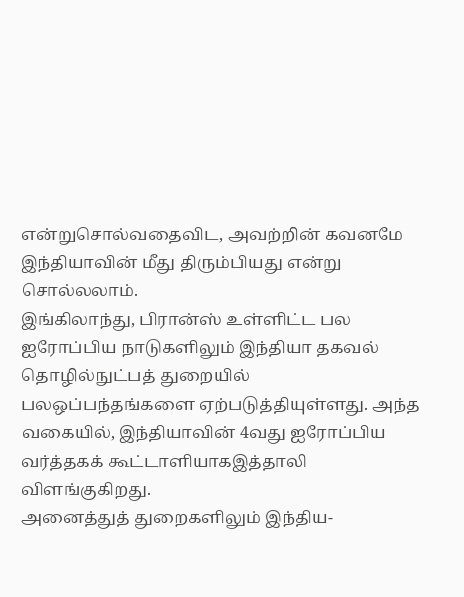என்றுசொல்வதைவிட, அவற்றின் கவனமே இந்தியாவின் மீது திரும்பியது என்று சொல்லலாம்.
இங்கிலாந்து, பிரான்ஸ் உள்ளிட்ட பல ஐரோப்பிய நாடுகளிலும் இந்தியா தகவல் தொழில்நுட்பத் துறையில் பலஒப்பந்தங்களை ஏற்படுத்தியுள்ளது. அந்த வகையில், இந்தியாவின் 4வது ஐரோப்பிய வர்த்தகக் கூட்டாளியாகஇத்தாலி விளங்குகிறது.
அனைத்துத் துறைகளிலும் இந்திய-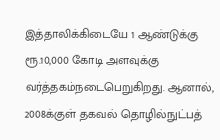இத்தாலிக்கிடையே 1 ஆண்டுக்கு ரூ.10,000 கோடி அளவுக்கு வர்த்தகம்நடைபெறுகிறது. ஆனால், 2008க்குள் தகவல் தொழில்நுட்பத்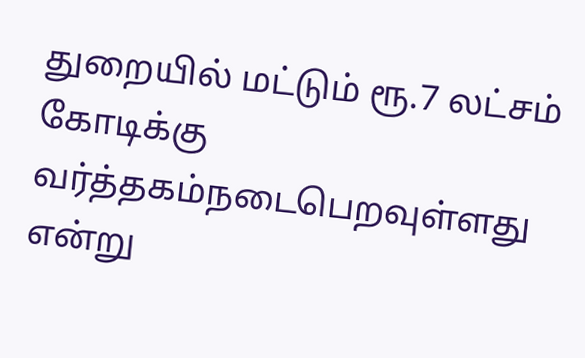துறையில் மட்டும் ரூ.7 லட்சம் கோடிக்கு வர்த்தகம்நடைபெறவுள்ளது என்று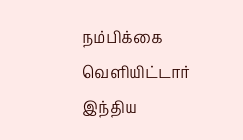நம்பிக்கை வெளியிட்டார் இந்திய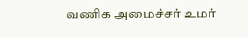வணிக அமைச்சர் உமர்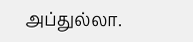அப்துல்லா.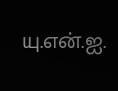யு.என்.ஐ.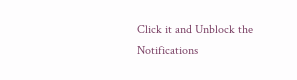Click it and Unblock the Notifications